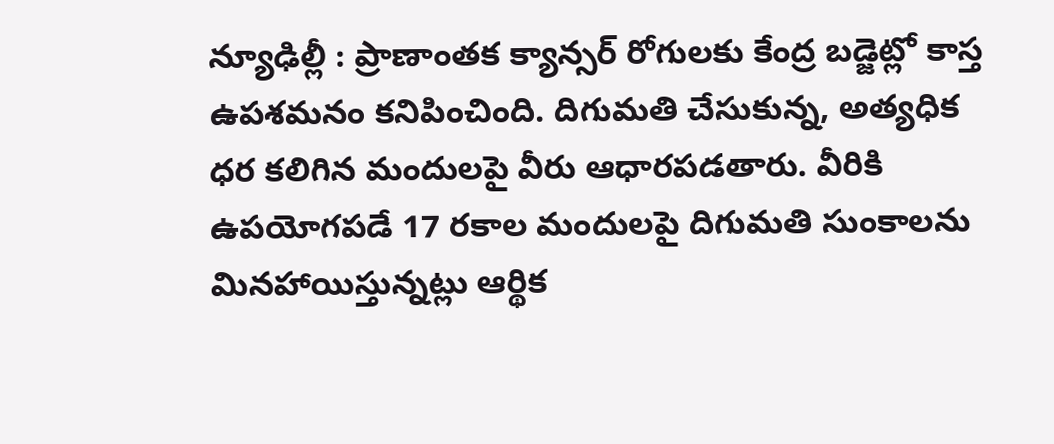న్యూఢిల్లీ : ప్రాణాంతక క్యాన్సర్ రోగులకు కేంద్ర బడ్జెట్లో కాస్త ఉపశమనం కనిపించింది. దిగుమతి చేసుకున్న, అత్యధిక ధర కలిగిన మందులపై వీరు ఆధారపడతారు. వీరికి ఉపయోగపడే 17 రకాల మందులపై దిగుమతి సుంకాలను మినహాయిస్తున్నట్లు ఆర్థిక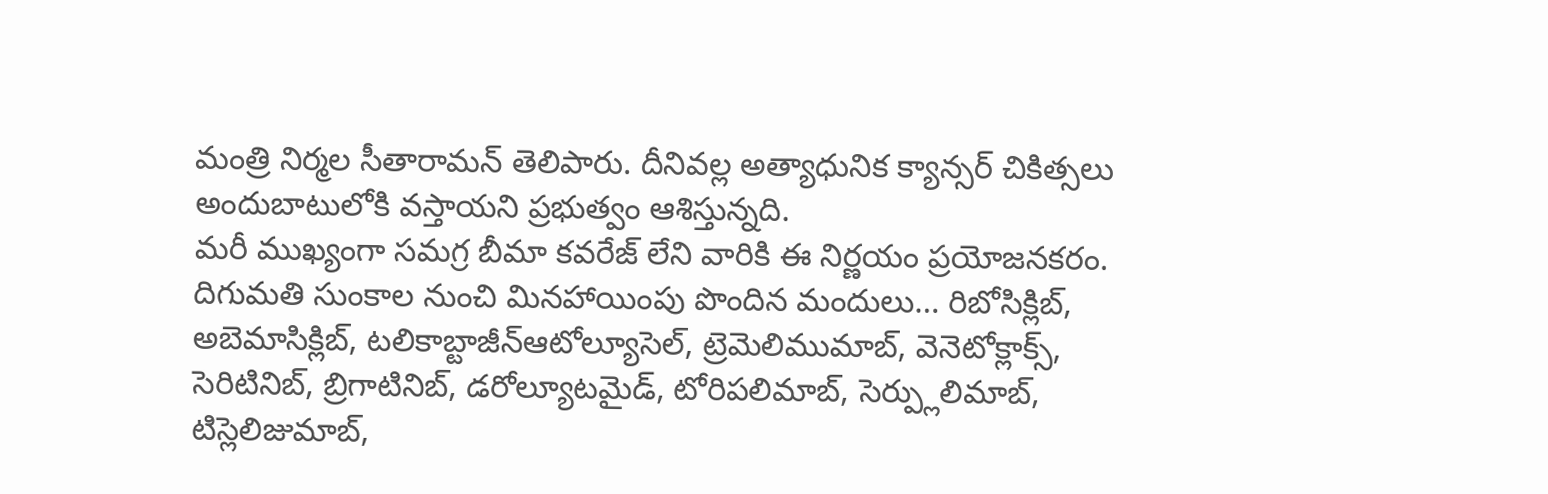మంత్రి నిర్మల సీతారామన్ తెలిపారు. దీనివల్ల అత్యాధునిక క్యాన్సర్ చికిత్సలు అందుబాటులోకి వస్తాయని ప్రభుత్వం ఆశిస్తున్నది.
మరీ ముఖ్యంగా సమగ్ర బీమా కవరేజ్ లేని వారికి ఈ నిర్ణయం ప్రయోజనకరం. దిగుమతి సుంకాల నుంచి మినహాయింపు పొందిన మందులు… రిబోసిక్లిబ్, అబెమాసిక్లిబ్, టలికాబ్టాజీన్ఆటోల్యూసెల్, ట్రెమెలిముమాబ్, వెనెటోక్లాక్స్, సెరిటినిబ్, బ్రిగాటినిబ్, డరోల్యూటమైడ్, టోరిపలిమాబ్, సెర్ప్లులిమాబ్, టిస్లెలిజుమాబ్,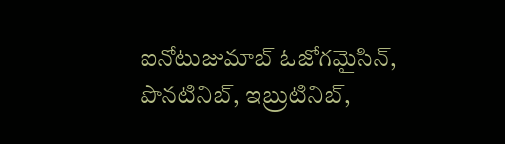ఐనోటుజుమాబ్ ఓజోగమైసిన్, పొనటినిబ్, ఇబ్రుటినిబ్,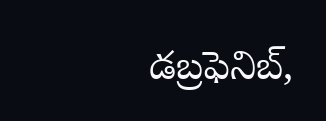డబ్రఫెనిబ్,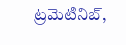ట్రమెటినిబ్,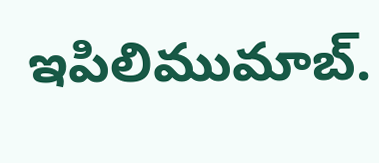ఇపిలిముమాబ్.